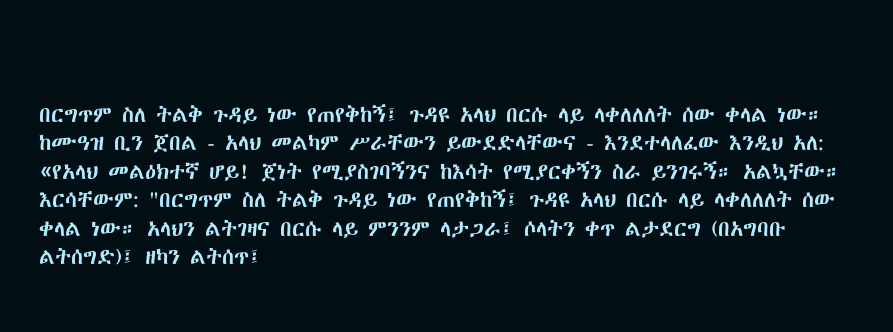በርግጥም ስለ ትልቅ ጉዳይ ነው የጠየቅከኝ፤ ጉዳዩ አላህ በርሱ ላይ ላቀለለለት ሰው ቀላል ነው።
ከሙዓዝ ቢን ጀበል - አላህ መልካም ሥራቸውን ይውደድላቸውና - እንደተላለፈው እንዲህ አለ: «የአላህ መልዕክተኛ ሆይ! ጀነት የሚያስገባኝንና ከእሳት የሚያርቀኝን ስራ ይንገሩኝ። አልኳቸው። እርሳቸውም: "በርግጥም ስለ ትልቅ ጉዳይ ነው የጠየቅከኝ፤ ጉዳዩ አላህ በርሱ ላይ ላቀለለለት ሰው ቀላል ነው። አላህን ልትገዛና በርሱ ላይ ምንንም ላታጋራ፤ ሶላትን ቀጥ ልታደርግ (በአግባቡ ልትሰግድ)፤ ዘካን ልትሰጥ፤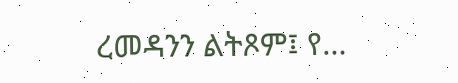ረመዳንን ልትጾም፤ የ…